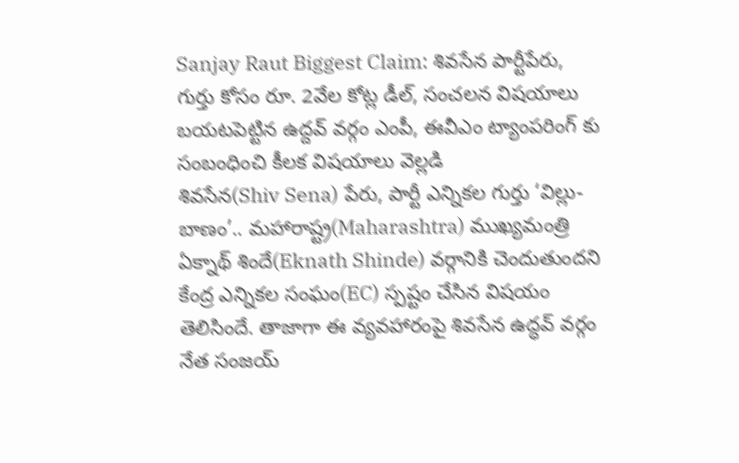Sanjay Raut Biggest Claim: శివసేన పార్టీపేరు, గుర్తు కోసం రూ. 2వేల కోట్ల డీల్, సంచలన విషయాలు బయటపెట్టిన ఉద్దవ్ వర్గం ఎంపీ, ఈవీఎం ట్యాంపరింగ్ కు సంబంధించి కీలక విషయాలు వెల్లడి
శివసేన(Shiv Sena) పేరు, పార్టీ ఎన్నికల గుర్తు ‘విల్లు- బాణం’.. మహారాష్ట్ర(Maharashtra) ముఖ్యమంత్రి ఏక్నాథ్ శిందే(Eknath Shinde) వర్గానికి చెందుతుందని కేంద్ర ఎన్నికల సంఘం(EC) స్పష్టం చేసిన విషయం తెలిసిందే. తాజాగా ఈ వ్యవహారంపై శివసేన ఉద్ధవ్ వర్గం నేత సంజయ్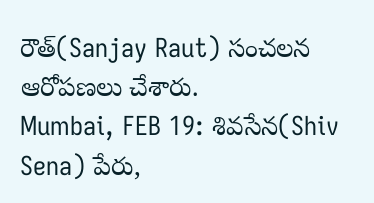రౌత్(Sanjay Raut) సంచలన ఆరోపణలు చేశారు.
Mumbai, FEB 19: శివసేన(Shiv Sena) పేరు,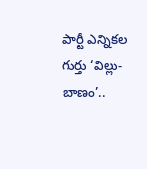పార్టీ ఎన్నికల గుర్తు ‘విల్లు- బాణం’..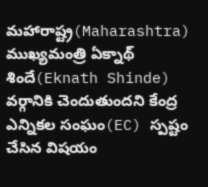మహారాష్ట్ర(Maharashtra) ముఖ్యమంత్రి ఏక్నాథ్ శిందే(Eknath Shinde) వర్గానికి చెందుతుందని కేంద్ర ఎన్నికల సంఘం(EC) స్పష్టం చేసిన విషయం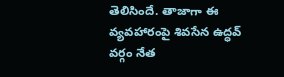తెలిసిందే. తాజాగా ఈ వ్యవహారంపై శివసేన ఉద్ధవ్ వర్గం నేత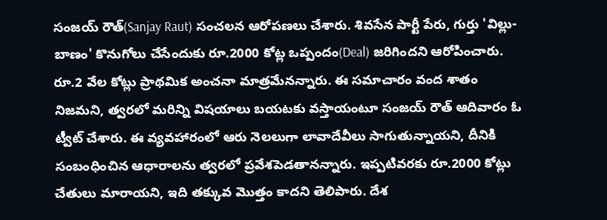సంజయ్ రౌత్(Sanjay Raut) సంచలన ఆరోపణలు చేశారు. శివసేన పార్టీ పేరు, గుర్తు 'విల్లు- బాణం' కొనుగోలు చేసేందుకు రూ.2000 కోట్ల ఒప్పందం(Deal) జరిగిందని ఆరోపించారు. రూ.2 వేల కోట్లు ప్రాథమిక అంచనా మాత్రమేనన్నారు. ఈ సమాచారం వంద శాతం నిజమని, త్వరలో మరిన్ని విషయాలు బయటకు వస్తాయంటూ సంజయ్ రౌత్ ఆదివారం ఓ ట్వీట్ చేశారు. ఈ వ్యవహారంలో ఆరు నెలలుగా లావాదేవీలు సాగుతున్నాయని, దీనికి సంబంధించిన ఆధారాలను త్వరలో ప్రవేశపెడతానన్నారు. ఇప్పటివరకు రూ.2000 కోట్లు చేతులు మారాయని, ఇది తక్కువ మొత్తం కాదని తెలిపారు. దేశ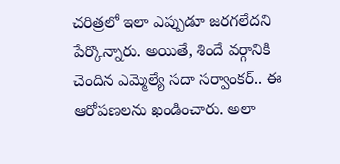చరిత్రలో ఇలా ఎప్పుడూ జరగలేదని పేర్కొన్నారు. అయితే, శిందే వర్గానికి చెందిన ఎమ్మెల్యే సదా సర్వాంకర్.. ఈ ఆరోపణలను ఖండించారు. అలా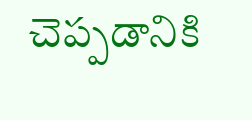చెప్పడానికి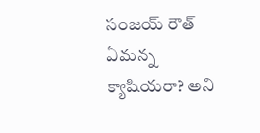సంజయ్ రౌత్ ఏమన్న క్యాషియరా? అని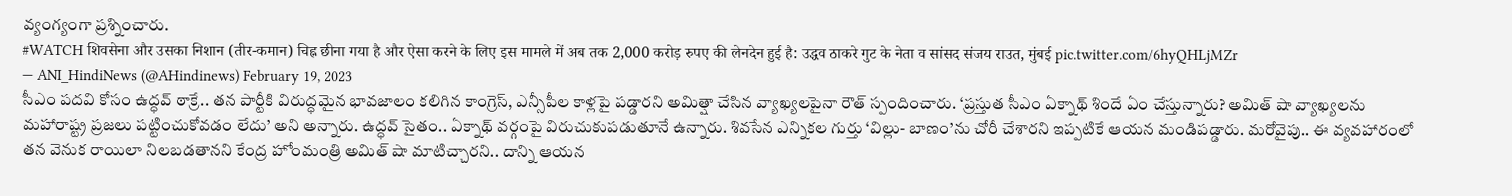వ్యంగ్యంగా ప్రశ్నించారు.
#WATCH शिवसेना और उसका निशान (तीर-कमान) चिह्न छीना गया है और ऐसा करने के लिए इस मामले में अब तक 2,000 करोड़ रुपए की लेनदेन हुई है: उद्धव ठाकरे गुट के नेता व सांसद संजय राउत, मुंबई pic.twitter.com/6hyQHLjMZr
— ANI_HindiNews (@AHindinews) February 19, 2023
సీఎం పదవి కోసం ఉద్ధవ్ ఠాక్రే.. తన పార్టీకి విరుద్ధమైన భావజాలం కలిగిన కాంగ్రెస్, ఎన్సీపీల కాళ్లపై పడ్డారని అమిత్షా చేసిన వ్యాఖ్యలపైనా రౌత్ స్పందించారు. ‘ప్రస్తుత సీఎం ఏక్నాథ్ శిందే ఏం చేస్తున్నారు? అమిత్ షా వ్యాఖ్యలను మహారాష్ట్ర ప్రజలు పట్టించుకోవడం లేదు’ అని అన్నారు. ఉద్ధవ్ సైతం.. ఏక్నాథ్ వర్గంపై విరుచుకుపడుతూనే ఉన్నారు. శివసేన ఎన్నికల గుర్తు ‘విల్లు- బాణం’ను చోరీ చేశారని ఇప్పటికే ఆయన మండిపడ్డారు. మరోవైపు.. ఈ వ్యవహారంలో తన వెనుక రాయిలా నిలబడతానని కేంద్ర హోంమంత్రి అమిత్ షా మాటిచ్చారని.. దాన్ని ఆయన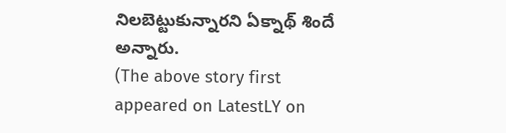నిలబెట్టుకున్నారని ఏక్నాథ్ శిందే అన్నారు.
(The above story first appeared on LatestLY on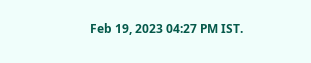Feb 19, 2023 04:27 PM IST.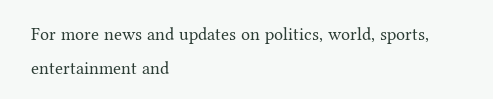For more news and updates on politics, world, sports, entertainment and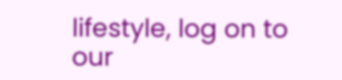lifestyle, log on to our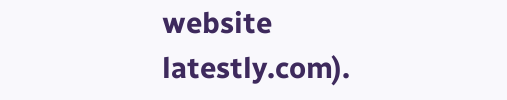website latestly.com).